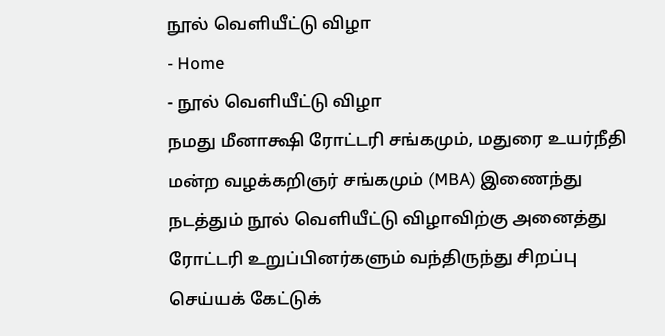நூல் வெளியீட்டு விழா
- Home
- நூல் வெளியீட்டு விழா
நமது மீனாக்ஷி ரோட்டரி சங்கமும், மதுரை உயர்நீதி மன்ற வழக்கறிஞர் சங்கமும் (MBA) இணைந்து நடத்தும் நூல் வெளியீட்டு விழாவிற்கு அனைத்து ரோட்டரி உறுப்பினர்களும் வந்திருந்து சிறப்பு செய்யக் கேட்டுக்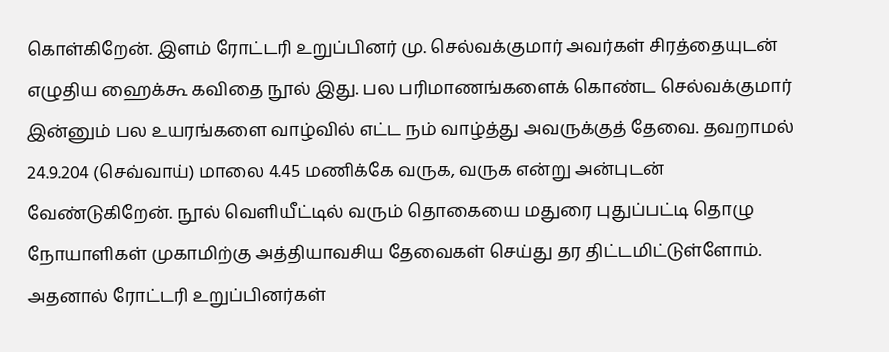கொள்கிறேன். இளம் ரோட்டரி உறுப்பினர் மு. செல்வக்குமார் அவர்கள் சிரத்தையுடன் எழுதிய ஹைக்கூ கவிதை நூல் இது. பல பரிமாணங்களைக் கொண்ட செல்வக்குமார் இன்னும் பல உயரங்களை வாழ்வில் எட்ட நம் வாழ்த்து அவருக்குத் தேவை. தவறாமல் 24.9.204 (செவ்வாய்) மாலை 4.45 மணிக்கே வருக, வருக என்று அன்புடன் வேண்டுகிறேன். நூல் வெளியீட்டில் வரும் தொகையை மதுரை புதுப்பட்டி தொழு நோயாளிகள் முகாமிற்கு அத்தியாவசிய தேவைகள் செய்து தர திட்டமிட்டுள்ளோம். அதனால் ரோட்டரி உறுப்பினர்கள்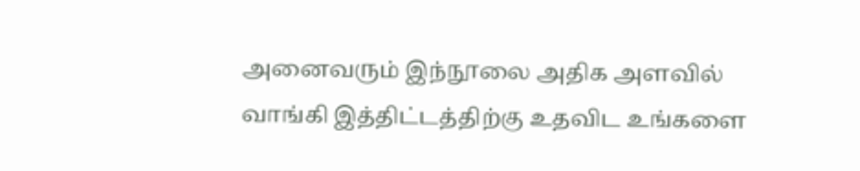அனைவரும் இந்நூலை அதிக அளவில் வாங்கி இத்திட்டத்திற்கு உதவிட உங்களை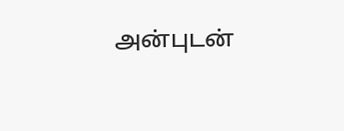அன்புடன்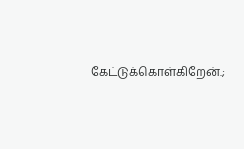கேட்டுக்கொள்கிறேன்.;